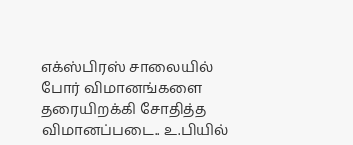எக்ஸ்பிரஸ் சாலையில் போர் விமானங்களை தரையிறக்கி சோதித்த விமானப்படை.. உ.பியில்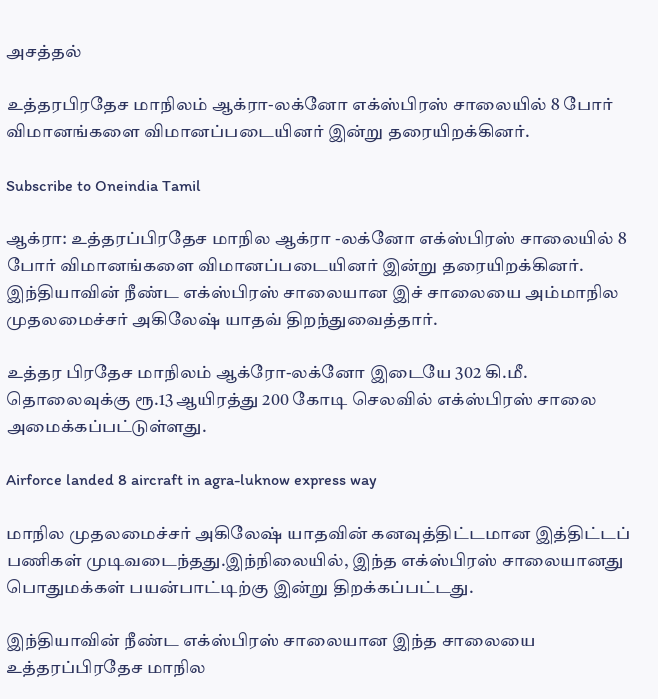அசத்தல்

உத்தரபிரதேச மாநிலம் ஆக்ரா-லக்னோ எக்ஸ்பிரஸ் சாலையில் 8 போர் விமானங்களை விமானப்படையினர் இன்று தரையிறக்கினர்.

Subscribe to Oneindia Tamil

ஆக்ரா: உத்தரப்பிரதேச மாநில ஆக்ரா -லக்னோ எக்ஸ்பிரஸ் சாலையில் 8 போர் விமானங்களை விமானப்படையினர் இன்று தரையிறக்கினர். இந்தியாவின் நீண்ட எக்ஸ்பிரஸ் சாலையான இச் சாலையை அம்மாநில முதலமைச்சர் அகிலேஷ் யாதவ் திறந்துவைத்தார்.

உத்தர பிரதேச மாநிலம் ஆக்ரோ-லக்னோ இடையே 302 கி.மீ. தொலைவுக்கு ரூ.13 ஆயிரத்து 200 கோடி செலவில் எக்ஸ்பிரஸ் சாலை அமைக்கப்பட்டுள்ளது.

Airforce landed 8 aircraft in agra-luknow express way

மாநில முதலமைச்சர் அகிலேஷ் யாதவின் கனவுத்திட்டமான இத்திட்டப் பணிகள் முடிவடைந்தது.இந்நிலையில், இந்த எக்ஸ்பிரஸ் சாலையானது பொதுமக்கள் பயன்பாட்டிற்கு இன்று திறக்கப்பட்டது.

இந்தியாவின் நீண்ட எக்ஸ்பிரஸ் சாலையான இந்த சாலையை உத்தரப்பிரதேச மாநில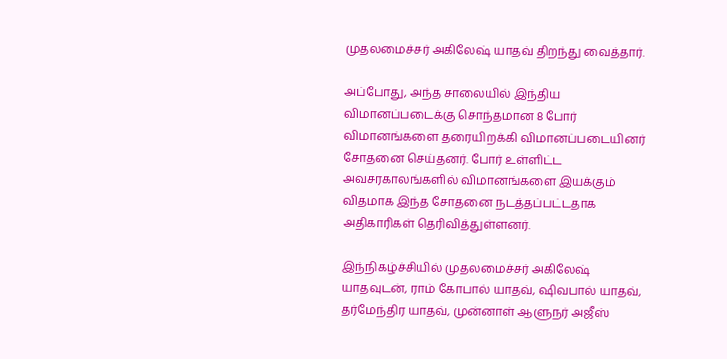முதலமைச்சர் அகிலேஷ் யாதவ் திறந்து வைத்தார்.

அப்போது, அந்த சாலையில் இந்திய விமானப்படைக்கு சொந்தமான 8 போர் விமானங்களை தரையிறக்கி விமானப்படையினர் சோதனை செய்தனர். போர் உள்ளிட்ட அவசரகாலங்களில் விமானங்களை இயக்கும் விதமாக இந்த சோதனை நடத்தப்பட்டதாக அதிகாரிகள் தெரிவித்துள்ளனர்.

இந்நிகழ்ச்சியில் முதலமைச்சர் அகிலேஷ் யாதவுடன், ராம் கோபால் யாதவ், ஷிவபால் யாதவ், தர்மேந்திர யாதவ், முன்னாள் ஆளுநர் அஜீஸ்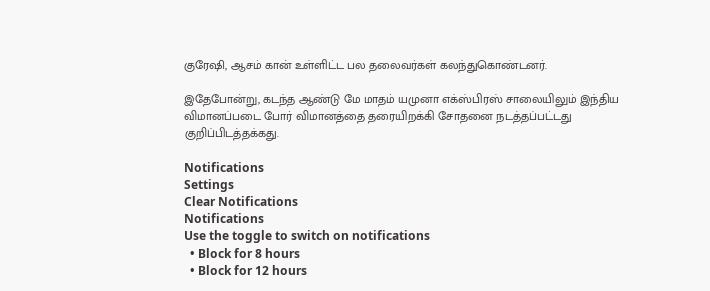குரேஷி, ஆசம் கான் உள்ளிட்ட பல தலைவர்கள் கலந்துகொண்டனர்.

இதேபோன்று, கடந்த ஆண்டு மே மாதம் யமுனா எக்ஸ்பிரஸ் சாலையிலும் இந்திய விமானப்படை போர் விமானத்தை தரையிறக்கி சோதனை நடத்தப்பட்டது குறிப்பிடத்தக்கது.

Notifications
Settings
Clear Notifications
Notifications
Use the toggle to switch on notifications
  • Block for 8 hours
  • Block for 12 hours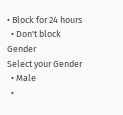• Block for 24 hours
  • Don't block
Gender
Select your Gender
  • Male
  •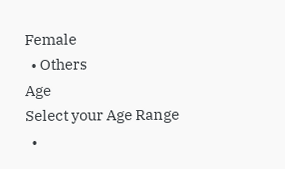Female
  • Others
Age
Select your Age Range
  •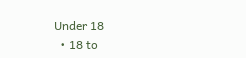Under 18
  • 18 to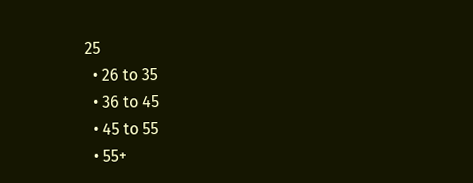25
  • 26 to 35
  • 36 to 45
  • 45 to 55
  • 55+